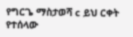የግርጌ ማስታወሻ c ይህ ርቀት የተሰላው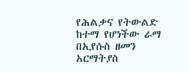የሕልቃና የትውልድ ከተማ የሆነችው ራማ በኢየሱስ ዘመን አርማትያስ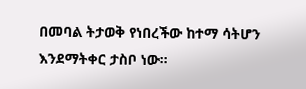በመባል ትታወቅ የነበረችው ከተማ ሳትሆን እንደማትቀር ታስቦ ነው።